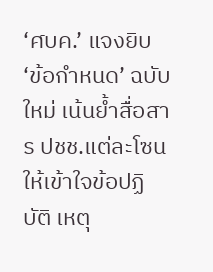‘ศบค.’ แจงยิบ ‘ข้อกำหนด’ ฉบับใหม่ เน้นย้ำสื่อสาร ปชช.แต่ละโซน ให้เข้าใจข้อปฏิบัติ เหตุ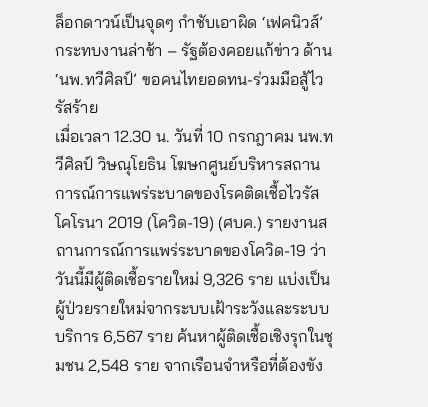ล็อกดาวน์เป็นจุดๆ กำชับเอาผิด ‘เฟคนิวส์’ กระทบงานล่าช้า – รัฐต้องคอยแก้ข่าว ด้าน ‘นพ.ทวีศิลป์’ ขอคนไทยอดทน-ร่วมมือสู้ไวรัสร้าย
เมื่อเวลา 12.30 น. วันที่ 10 กรกฎาคม นพ.ทวีศิลป์ วิษณุโยธิน โฆษกศูนย์บริหารสถานการณ์การแพร่ระบาดของโรคติดเชื้อไวรัสโคโรนา 2019 (โควิด-19) (ศบค.) รายงานสถานการณ์การแพร่ระบาดของโควิด-19 ว่า วันนี้มีผู้ติดเชื้อรายใหม่ 9,326 ราย แบ่งเป็น ผู้ป่วยรายใหม่จากระบบเฝ้าระวังและระบบบริการ 6,567 ราย ค้นหาผู้ติดเชื้อเชิงรุกในชุมชน 2,548 ราย จากเรือนจำหรือที่ต้องขัง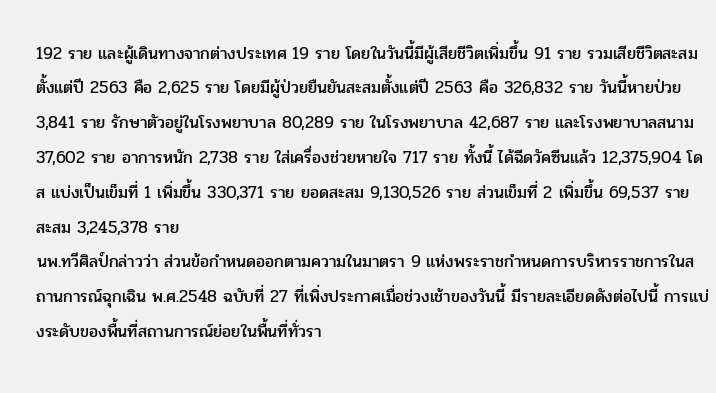192 ราย และผู้เดินทางจากต่างประเทศ 19 ราย โดยในวันนี้มีผู้เสียชีวิตเพิ่มขึ้น 91 ราย รวมเสียชีวิตสะสมตั้งแต่ปี 2563 คือ 2,625 ราย โดยมีผู้ป่วยยืนยันสะสมตั้งแต่ปี 2563 คือ 326,832 ราย วันนี้หายป่วย 3,841 ราย รักษาตัวอยู่ในโรงพยาบาล 80,289 ราย ในโรงพยาบาล 42,687 ราย และโรงพยาบาลสนาม 37,602 ราย อาการหนัก 2,738 ราย ใส่เครื่องช่วยหายใจ 717 ราย ทั้งนี้ ได้ฉีดวัคซีนแล้ว 12,375,904 โดส แบ่งเป็นเข็มที่ 1 เพิ่มขึ้น 330,371 ราย ยอดสะสม 9,130,526 ราย ส่วนเข็มที่ 2 เพิ่มขึ้น 69,537 ราย สะสม 3,245,378 ราย
นพ.ทวีศิลป์กล่าวว่า ส่วนข้อกำหนดออกตามความในมาตรา 9 แห่งพระราชกำหนดการบริหารราชการในสถานการณ์ฉุกเฉิน พ.ศ.2548 ฉบับที่ 27 ที่เพิ่งประกาศเมื่อช่วงเช้าของวันนี้ มีรายละเอียดดังต่อไปนี้ การแบ่งระดับของพื้นที่สถานการณ์ย่อยในพื้นที่ทั่วรา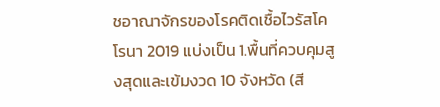ชอาณาจักรของโรคติดเชื้อไวรัสโคโรนา 2019 แบ่งเป็น 1.พื้นที่ควบคุมสูงสุดและเข้มงวด 10 จังหวัด (สี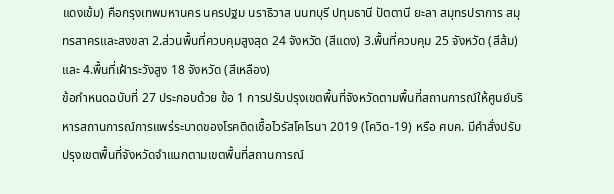แดงเข้ม) คือกรุงเทพมหานคร นครปฐม นราธิวาส นนทบุรี ปทุมธานี ปัตตานี ยะลา สมุทรปราการ สมุทรสาครและสงขลา 2.ส่วนพื้นที่ควบคุมสูงสุด 24 จังหวัด (สีแดง) 3.พื้นที่ควบคุม 25 จังหวัด (สีส้ม) และ 4.พื้นที่เฝ้าระวังสูง 18 จังหวัด (สีเหลือง)
ข้อกำหนดฉบับที่ 27 ประกอบด้วย ข้อ 1 การปรับปรุงเขตพื้นที่จังหวัดตามพื้นที่สถานการณ์ให้ศูนย์บริหารสถานการณ์การแพร่ระบาดของโรคติดเชื้อไวรัสโคโรนา 2019 (โควิด-19) หรือ ศบค. มีคำสั่งปรับปรุงเขตพื้นที่จังหวัดจำแนกตามเขตพื้นที่สถานการณ์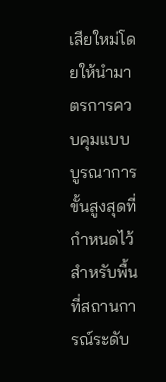เสียใหม่โดยให้นำมาตรการควบคุมแบบบูรณาการขั้นสูงสุดที่กำหนดไว้สำหรับพื้นที่สถานการณ์ระดับ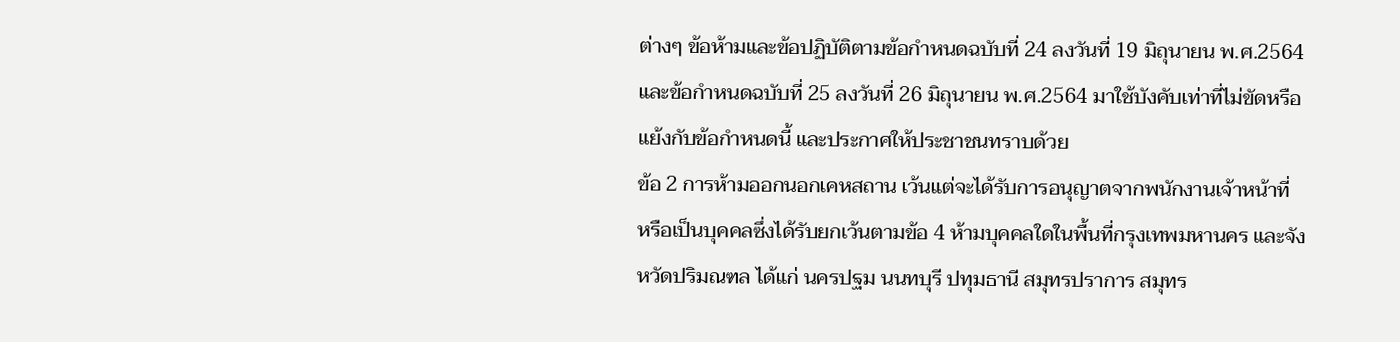ต่างๆ ข้อห้ามและข้อปฏิบัติตามข้อกำหนดฉบับที่ 24 ลงวันที่ 19 มิถุนายน พ.ศ.2564 และข้อกำหนดฉบับที่ 25 ลงวันที่ 26 มิถุนายน พ.ศ.2564 มาใช้บังคับเท่าที่ไม่ขัดหรือแย้งกับข้อกำหนดนี้ และประกาศให้ประชาชนทราบด้วย
ข้อ 2 การห้ามออกนอกเคหสถาน เว้นแต่จะได้รับการอนุญาตจากพนักงานเจ้าหน้าที่ หรือเป็นบุคคลซึ่งได้รับยกเว้นตามข้อ 4 ห้ามบุคคลใดในพื้นที่กรุงเทพมหานคร และจังหวัดปริมณฑล ได้แก่ นครปฐม นนทบุรี ปทุมธานี สมุทรปราการ สมุทร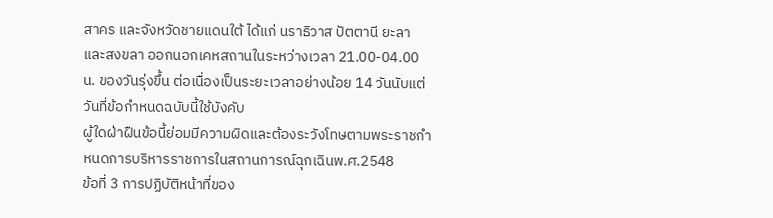สาคร และจังหวัดชายแดนใต้ ได้แก่ นราธิวาส ปัตตานี ยะลา และสงขลา ออกนอกเคหสถานในระหว่างเวลา 21.00-04.00 น. ของวันรุ่งขึ้น ต่อเนื่องเป็นระยะเวลาอย่างน้อย 14 วันนับแต่วันที่ข้อกำหนดฉบับนี้ใช้บังคับ
ผู้ใดฝ่าฝืนข้อนี้ย่อมมีความผิดและต้องระวังโทษตามพระราชกำหนดการบริหารราชการในสถานการณ์ฉุกเฉินพ.ศ.2548
ข้อที่ 3 การปฏิบัติหน้าที่ของ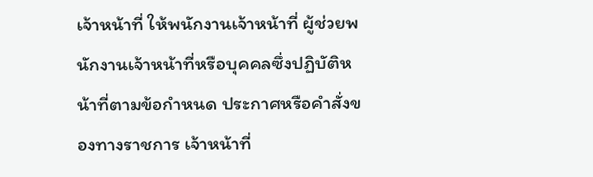เจ้าหน้าที่ ให้พนักงานเจ้าหน้าที่ ผู้ช่วยพนักงานเจ้าหน้าที่หรือบุคคลซึ่งปฏิบัติหน้าที่ตามข้อกำหนด ประกาศหรือคำสั่งของทางราชการ เจ้าหน้าที่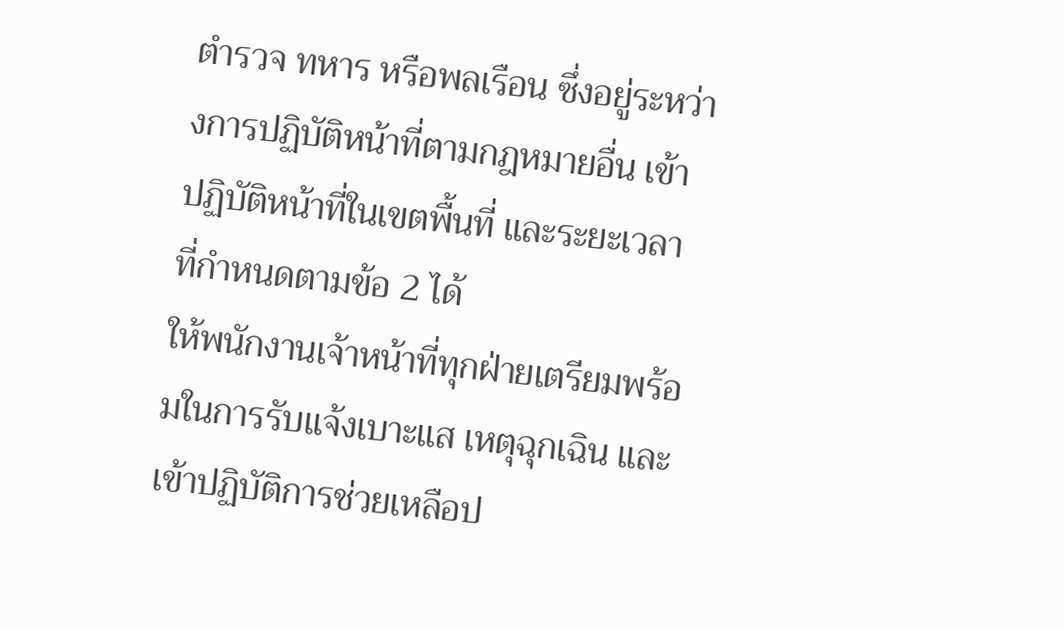ตำรวจ ทหาร หรือพลเรือน ซึ่งอยู่ระหว่างการปฏิบัติหน้าที่ตามกฎหมายอื่น เข้าปฏิบัติหน้าที่ในเขตพื้นที่ และระยะเวลาที่กำหนดตามข้อ 2 ได้
ให้พนักงานเจ้าหน้าที่ทุกฝ่ายเตรียมพร้อมในการรับแจ้งเบาะแส เหตุฉุกเฉิน และเข้าปฏิบัติการช่วยเหลือป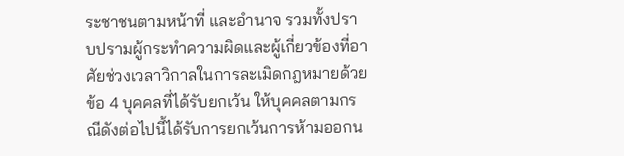ระชาชนตามหน้าที่ และอำนาจ รวมทั้งปราบปรามผู้กระทำความผิดและผู้เกี่ยวข้องที่อาศัยช่วงเวลาวิกาลในการละเมิดกฎหมายด้วย
ข้อ 4 บุคคลที่ได้รับยกเว้น ให้บุคคลตามกรณีดังต่อไปนี้ได้รับการยกเว้นการห้ามออกน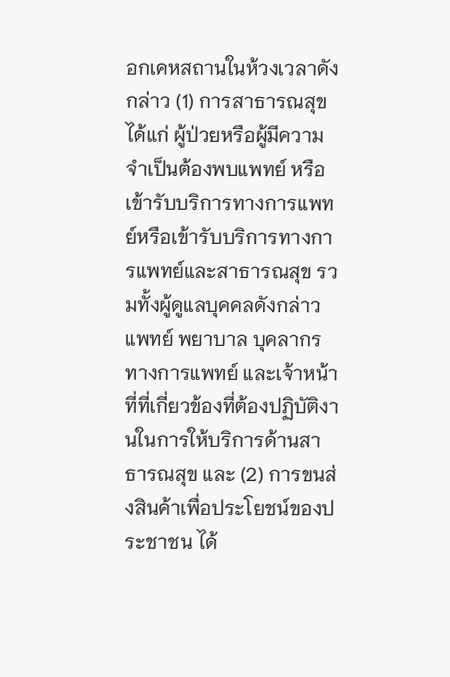อกเคหสถานในห้วงเวลาดังกล่าว (1) การสาธารณสุข ได้แก่ ผู้ป่วยหรือผู้มีความจำเป็นต้องพบแพทย์ หรือเข้ารับบริการทางการแพทย์หรือเข้ารับบริการทางการแพทย์และสาธารณสุข รวมทั้งผู้ดูแลบุคคลดังกล่าว แพทย์ พยาบาล บุคลากรทางการแพทย์ และเจ้าหน้าที่ที่เกี่ยวข้องที่ต้องปฏิบัติงานในการให้บริการด้านสาธารณสุข และ (2) การขนส่งสินค้าเพื่อประโยชน์ของประชาชน ได้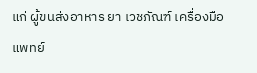แก่ ผู้ขนส่งอาหาร ยา เวชภัณฑ์ เครื่องมือแพทย์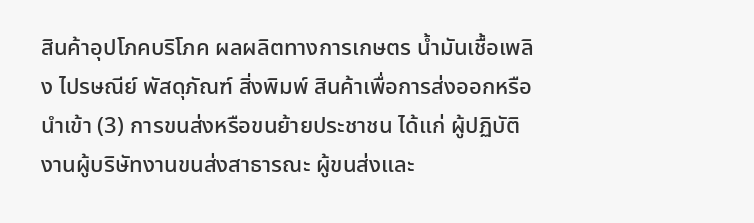สินค้าอุปโภคบริโภค ผลผลิตทางการเกษตร น้ำมันเชื้อเพลิง ไปรษณีย์ พัสดุภัณฑ์ สิ่งพิมพ์ สินค้าเพื่อการส่งออกหรือนำเข้า (3) การขนส่งหรือขนย้ายประชาชน ได้แก่ ผู้ปฏิบัติงานผู้บริษัทงานขนส่งสาธารณะ ผู้ขนส่งและ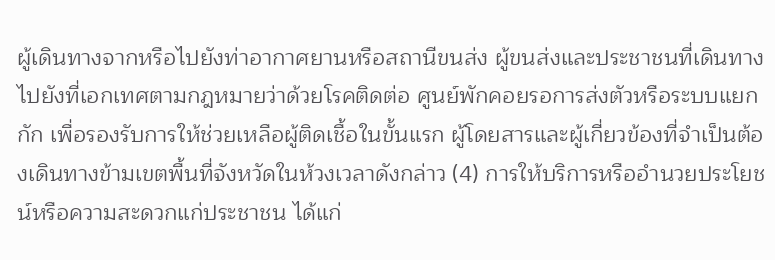ผู้เดินทางจากหรือไปยังท่าอากาศยานหรือสถานีขนส่ง ผู้ขนส่งและประชาชนที่เดินทางไปยังที่เอกเทศตามกฎหมายว่าด้วยโรคติดต่อ ศูนย์พักคอยรอการส่งตัวหรือระบบแยกกัก เพื่อรองรับการให้ช่วยเหลือผู้ติดเชื้อในขั้นแรก ผู้โดยสารและผู้เกี่ยวข้องที่จำเป็นต้องเดินทางข้ามเขตพื้นที่จังหวัดในห้วงเวลาดังกล่าว (4) การให้บริการหรืออำนวยประโยชน์หรือความสะดวกแก่ประชาชน ได้แก่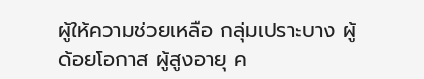ผู้ให้ความช่วยเหลือ กลุ่มเปราะบาง ผู้ด้อยโอกาส ผู้สูงอายุ ค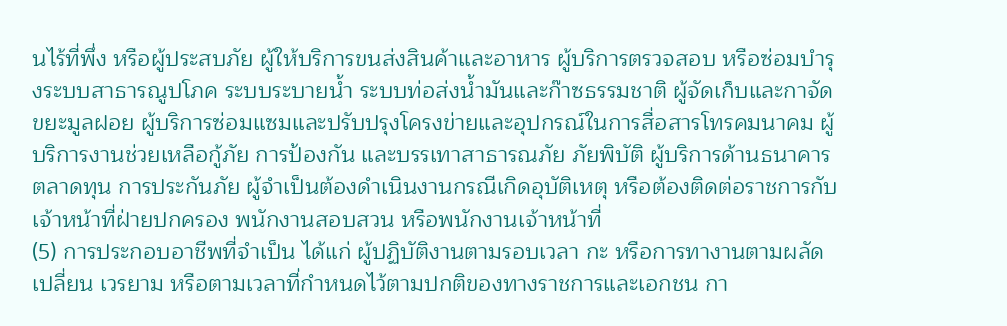นไร้ที่พึ่ง หรือผู้ประสบภัย ผู้ให้บริการขนส่งสินค้าและอาหาร ผู้บริการตรวจสอบ หรือซ่อมบำรุงระบบสาธารณูปโภค ระบบระบายน้ำ ระบบท่อส่งน้ำมันและก๊าซธรรมชาติ ผู้จัดเก็บและกาจัดขยะมูลฝอย ผู้บริการซ่อมแซมและปรับปรุงโครงข่ายและอุปกรณ์ในการสื่อสารโทรคมนาคม ผู้บริการงานช่วยเหลือกู้ภัย การป้องกัน และบรรเทาสาธารณภัย ภัยพิบัติ ผู้บริการด้านธนาคาร ตลาดทุน การประกันภัย ผู้จำเป็นต้องดำเนินงานกรณีเกิดอุบัติเหตุ หรือต้องติดต่อราชการกับเจ้าหน้าที่ฝ่ายปกครอง พนักงานสอบสวน หรือพนักงานเจ้าหน้าที่
(5) การประกอบอาชีพที่จำเป็น ได้แก่ ผู้ปฏิบัติงานตามรอบเวลา กะ หรือการทางานตามผลัดเปลี่ยน เวรยาม หรือตามเวลาที่กำหนดไว้ตามปกติของทางราชการและเอกชน กา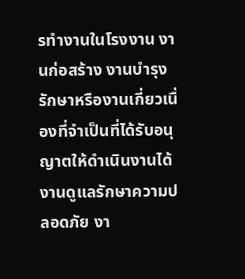รทำงานในโรงงาน งานก่อสร้าง งานบำรุงรักษาหรืองานเกี่ยวเนื่องที่จำเป็นที่ได้รับอนุญาตให้ดำเนินงานได้ งานดูแลรักษาความปลอดภัย งา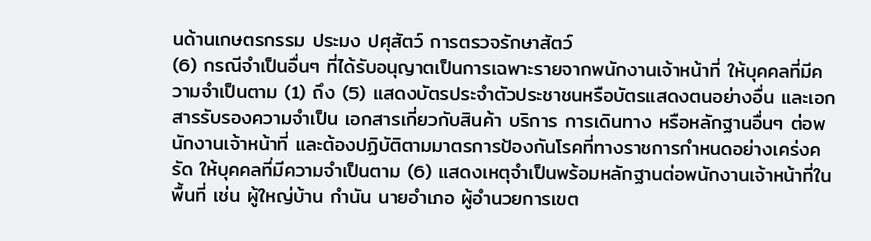นด้านเกษตรกรรม ประมง ปศุสัตว์ การตรวจรักษาสัตว์
(6) กรณีจำเป็นอื่นๆ ที่ได้รับอนุญาตเป็นการเฉพาะรายจากพนักงานเจ้าหน้าที่ ให้บุคคลที่มีความจำเป็นตาม (1) ถึง (5) แสดงบัตรประจำตัวประชาชนหรือบัตรแสดงตนอย่างอื่น และเอกสารรับรองความจำเป็น เอกสารเกี่ยวกับสินค้า บริการ การเดินทาง หรือหลักฐานอื่นๆ ต่อพนักงานเจ้าหน้าที่ และต้องปฏิบัติตามมาตรการป้องกันโรคที่ทางราชการกำหนดอย่างเคร่งครัด ให้บุคคลที่มีความจำเป็นตาม (6) แสดงเหตุจำเป็นพร้อมหลักฐานต่อพนักงานเจ้าหน้าที่ในพื้นที่ เช่น ผู้ใหญ่บ้าน กำนัน นายอำเภอ ผู้อำนวยการเขต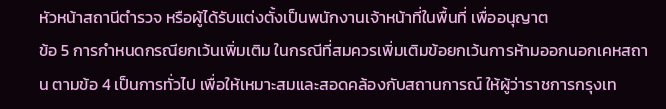หัวหน้าสถานีตำรวจ หรือผู้ได้รับแต่งตั้งเป็นพนักงานเจ้าหน้าที่ในพื้นที่ เพื่ออนุญาต
ข้อ 5 การกำหนดกรณียกเว้นเพิ่มเติม ในกรณีที่สมควรเพิ่มเติมข้อยกเว้นการห้ามออกนอกเคหสถาน ตามข้อ 4 เป็นการทั่วไป เพื่อให้เหมาะสมและสอดคล้องกับสถานการณ์ ให้ผู้ว่าราชการกรุงเท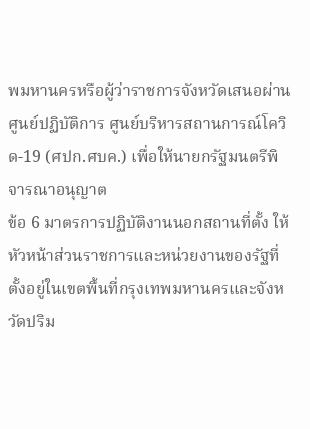พมหานครหรือผู้ว่าราชการจังหวัดเสนอผ่านศูนย์ปฏิบัติการ ศูนย์บริหารสถานการณ์โควิด-19 (ศปก.ศบค.) เพื่อให้นายกรัฐมนตรีพิจารณาอนุญาต
ข้อ 6 มาตรการปฏิบัติงานนอกสถานที่ตั้ง ให้หัวหน้าส่วนราชการและหน่วยงานของรัฐที่ตั้งอยู่ในเขตพื้นที่กรุงเทพมหานครและจังหวัดปริม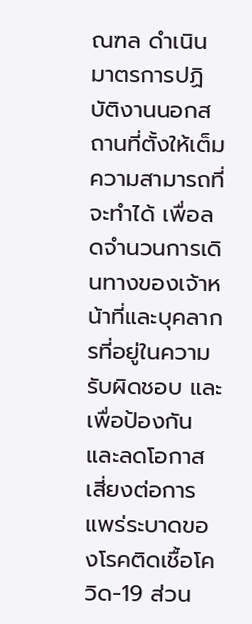ณฑล ดำเนินมาตรการปฏิบัติงานนอกสถานที่ตั้งให้เต็มความสามารถที่จะทำได้ เพื่อลดจำนวนการเดินทางของเจ้าหน้าที่และบุคลากรที่อยู่ในความรับผิดชอบ และเพื่อป้องกันและลดโอกาสเสี่ยงต่อการแพร่ระบาดของโรคติดเชื้อโควิด-19 ส่วน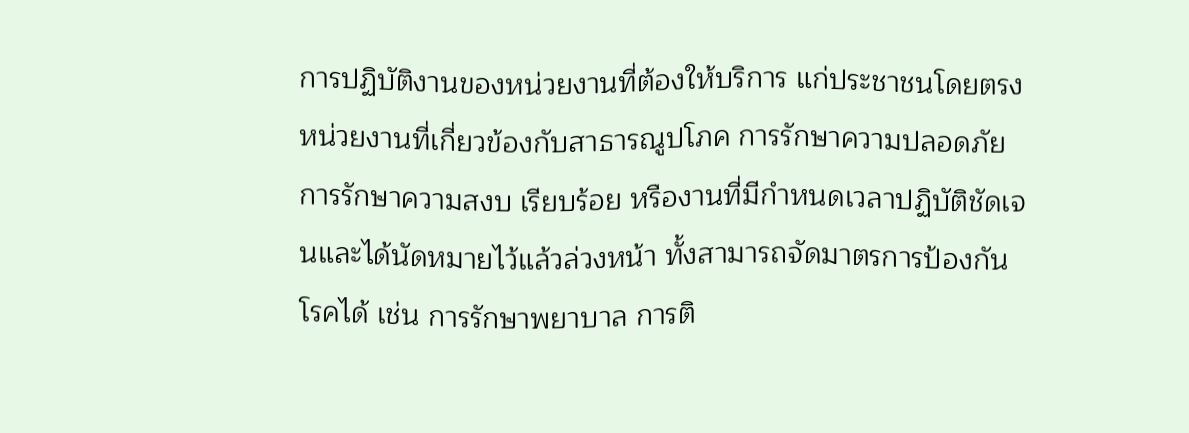การปฏิบัติงานของหน่วยงานที่ต้องให้บริการ แก่ประชาชนโดยตรง หน่วยงานที่เกี่ยวข้องกับสาธารณูปโภค การรักษาความปลอดภัย การรักษาความสงบ เรียบร้อย หรืองานที่มีกำหนดเวลาปฏิบัติชัดเจนและได้นัดหมายไว้แล้วล่วงหน้า ทั้งสามารถจัดมาตรการป้องกัน โรคได้ เช่น การรักษาพยาบาล การติ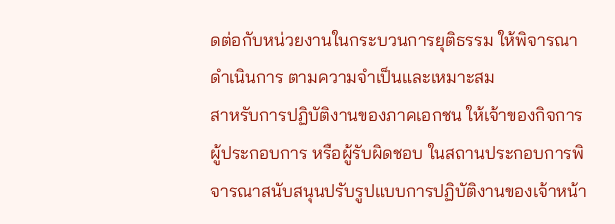ดต่อกับหน่วยงานในกระบวนการยุติธรรม ให้พิจารณาดำเนินการ ตามความจำเป็นและเหมาะสม
สาหรับการปฏิบัติงานของภาคเอกชน ให้เจ้าของกิจการ ผู้ประกอบการ หรือผู้รับผิดชอบ ในสถานประกอบการพิจารณาสนับสนุนปรับรูปแบบการปฏิบัติงานของเจ้าหน้า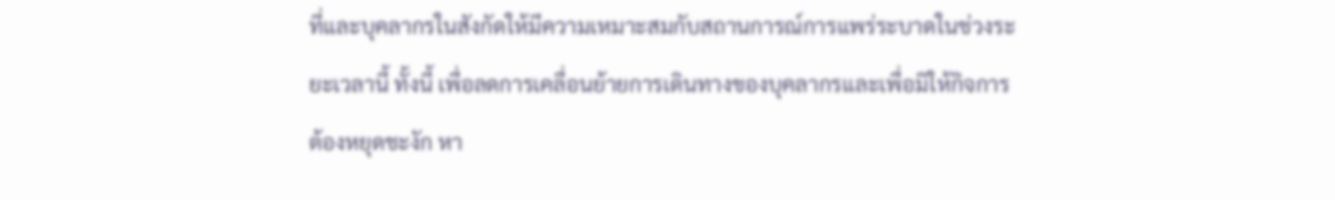ที่และบุคลากรในสังกัดให้มีความเหมาะสมกับสถานการณ์การแพร่ระบาดในช่วงระยะเวลานี้ ทั้งนี้ เพื่อลดการเคลื่อนย้ายการเดินทางของบุคลากรและเพื่อมิให้กิจการต้องหยุดชะงัก หา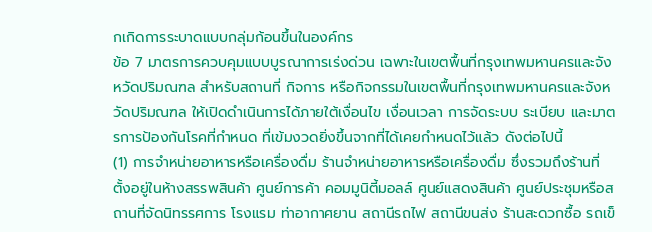กเกิดการระบาดแบบกลุ่มก้อนขึ้นในองค์กร
ข้อ 7 มาตรการควบคุมแบบบูรณาการเร่งด่วน เฉพาะในเขตพื้นที่กรุงเทพมหานครและจังหวัดปริมณฑล สำหรับสถานที่ กิจการ หรือกิจกรรมในเขตพื้นที่กรุงเทพมหานครและจังหวัดปริมณฑล ให้เปิดดำเนินการได้ภายใต้เงื่อนไข เงื่อนเวลา การจัดระบบ ระเบียบ และมาตรการป้องกันโรคที่กำหนด ที่เข้มงวดยิ่งขึ้นจากที่ได้เคยกำหนดไว้แล้ว ดังต่อไปนี้
(1) การจำหน่ายอาหารหรือเครื่องดื่ม ร้านจำหน่ายอาหารหรือเครื่องดื่ม ซึ่งรวมถึงร้านที่ตั้งอยู่ในห้างสรรพสินค้า ศูนย์การค้า คอมมูนิตี้มอลล์ ศูนย์แสดงสินค้า ศูนย์ประชุมหรือสถานที่จัดนิทรรศการ โรงแรม ท่าอากาศยาน สถานีรถไฟ สถานีขนส่ง ร้านสะดวกซื้อ รถเข็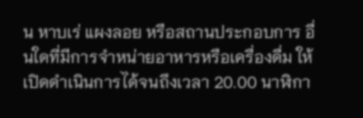น หาบเร่ แผงลอย หรือสถานประกอบการ อื่นใดที่มีการจำหน่ายอาหารหรือเครื่องดื่ม ให้เปิดดำเนินการได้จนถึงเวลา 20.00 นาฬิกา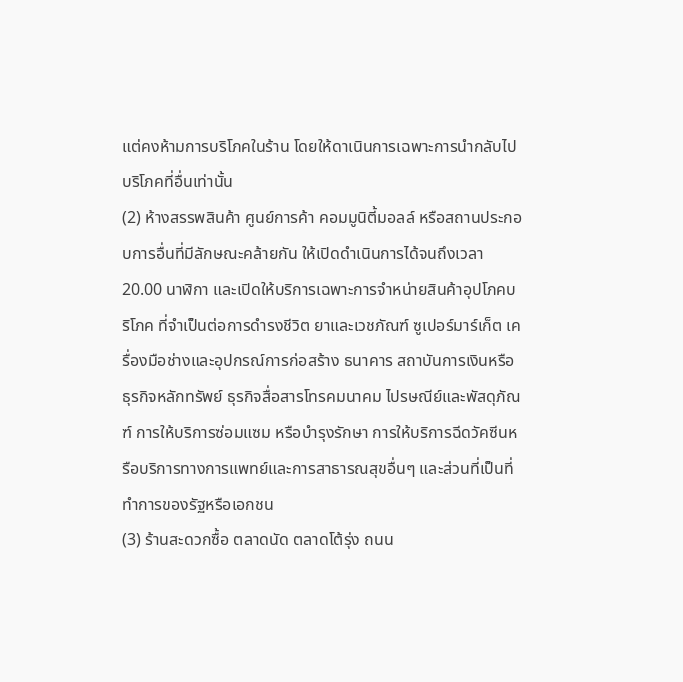แต่คงห้ามการบริโภคในร้าน โดยให้ดาเนินการเฉพาะการนำกลับไปบริโภคที่อื่นเท่านั้น
(2) ห้างสรรพสินค้า ศูนย์การค้า คอมมูนิตี้มอลล์ หรือสถานประกอบการอื่นที่มีลักษณะคล้ายกัน ให้เปิดดำเนินการได้จนถึงเวลา 20.00 นาฬิกา และเปิดให้บริการเฉพาะการจำหน่ายสินค้าอุปโภคบริโภค ที่จำเป็นต่อการดำรงชีวิต ยาและเวชภัณฑ์ ซูเปอร์มาร์เก็ต เครื่องมือช่างและอุปกรณ์การก่อสร้าง ธนาคาร สถาบันการเงินหรือธุรกิจหลักทรัพย์ ธุรกิจสื่อสารโทรคมนาคม ไปรษณีย์และพัสดุภัณฑ์ การให้บริการซ่อมแซม หรือบำรุงรักษา การให้บริการฉีดวัคซีนหรือบริการทางการแพทย์และการสาธารณสุขอื่นๆ และส่วนที่เป็นที่ทำการของรัฐหรือเอกชน
(3) ร้านสะดวกซื้อ ตลาดนัด ตลาดโต้รุ่ง ถนน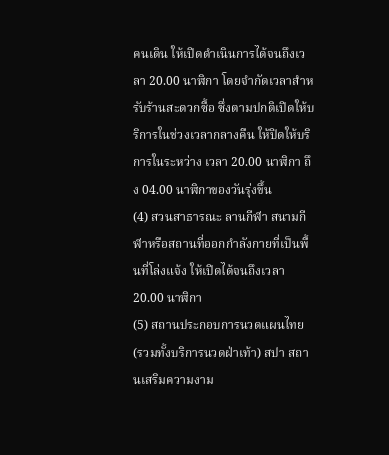คนเดิน ให้เปิดดำเนินการได้จนถึงเวลา 20.00 นาฬิกา โดยจำกัดเวลาสำหรับร้านสะดวกซื้อ ซึ่งตามปกติเปิดให้บริการในช่วงเวลากลางคืน ให้ปิดให้บริการในระหว่าง เวลา 20.00 นาฬิกา ถึง 04.00 นาฬิกาของวันรุ่งขึ้น
(4) สวนสาธารณะ ลานกีฬา สนามกีฬาหรือสถานที่ออกกำลังกายที่เป็นพื้นที่โล่งแจ้ง ให้เปิดได้จนถึงเวลา 20.00 นาฬิกา
(5) สถานประกอบการนวดแผนไทย (รวมทั้งบริการนวดฝ่าเท้า) สปา สถานเสริมความงาม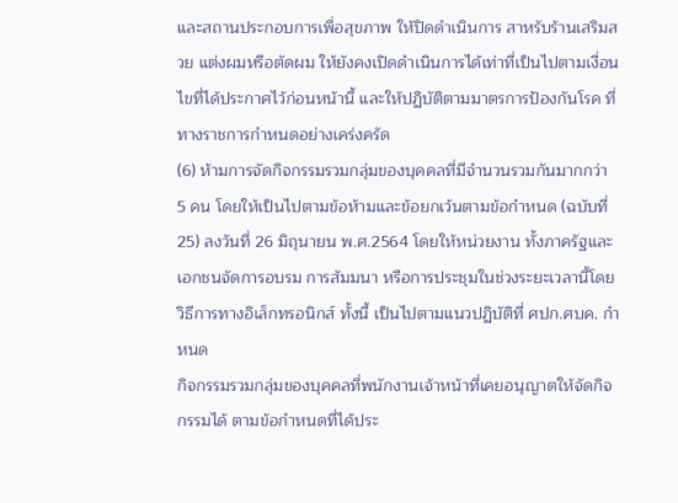และสถานประกอบการเพื่อสุขภาพ ให้ปิดดำเนินการ สาหรับร้านเสริมสวย แต่งผมหรือตัดผม ให้ยังคงเปิดดำเนินการได้เท่าที่เป็นไปตามเงื่อนไขที่ได้ประกาศไว้ก่อนหน้านี้ และให้ปฏิบัติตามมาตรการป้องกันโรค ที่ทางราชการกำหนดอย่างเคร่งครัด
(6) ห้ามการจัดกิจกรรมรวมกลุ่มของบุคคลที่มีจำนวนรวมกันมากกว่า 5 คน โดยให้เป็นไปตามข้อห้ามและข้อยกเว้นตามข้อกำหนด (ฉบับที่ 25) ลงวันที่ 26 มิถุนายน พ.ศ.2564 โดยให้หน่วยงาน ทั้งภาครัฐและเอกชนจัดการอบรม การสัมมนา หรือการประชุมในช่วงระยะเวลานี้โดยวิธีการทางอิเล็กทรอนิกส์ ทั้งนี้ เป็นไปตามแนวปฏิบัติที่ ศปก.ศบค. กำหนด
กิจกรรมรวมกลุ่มของบุคคลที่พนักงานเจ้าหน้าที่เคยอนุญาตให้จัดกิจกรรมได้ ตามข้อกำหนดที่ได้ประ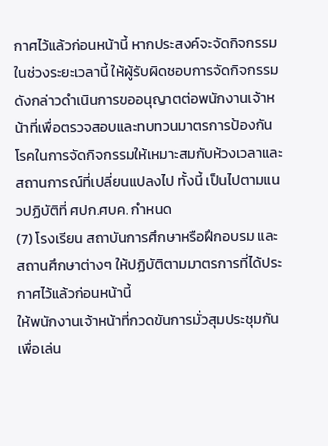กาศไว้แล้วก่อนหน้านี้ หากประสงค์จะจัดกิจกรรมในช่วงระยะเวลานี้ ให้ผู้รับผิดชอบการจัดกิจกรรมดังกล่าวดำเนินการขออนุญาตต่อพนักงานเจ้าหน้าที่เพื่อตรวจสอบและทบทวนมาตรการป้องกันโรคในการจัดกิจกรรมให้เหมาะสมกับห้วงเวลาและสถานการณ์ที่เปลี่ยนแปลงไป ทั้งนี้ เป็นไปตามแนวปฏิบัติที่ ศปก.ศบค. กำหนด
(7) โรงเรียน สถาบันการศึกษาหรือฝึกอบรม และสถานศึกษาต่างๆ ให้ปฏิบัติตามมาตรการที่ได้ประกาศไว้แล้วก่อนหน้านี้
ให้พนักงานเจ้าหน้าที่กวดขันการมั่วสุมประชุมกันเพื่อเล่น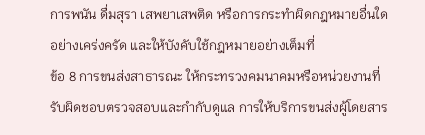การพนัน ดื่มสุรา เสพยาเสพติด หรือการกระทำผิดกฎหมายอื่นใดอย่างเคร่งครัด และให้บังคับใช้กฎหมายอย่างเต็มที่
ข้อ 8 การขนส่งสาธารณะ ให้กระทรวงคมนาคมหรือหน่วยงานที่รับผิดชอบตรวจสอบและกำกับดูแล การให้บริการขนส่งผู้โดยสาร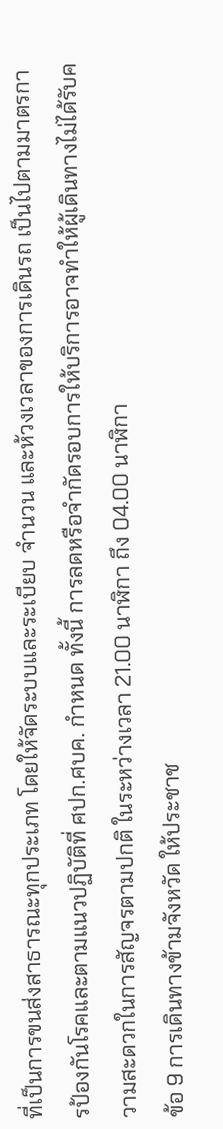ที่เป็นการขนส่งสาธารณะทุกประเภท โดยให้จัดระบบและระเบียบ จำนวน และห้วงเวลาของการเดินรถ เป็นไปตามมาตรการป้องกันโรคและตามแนวปฏิบัติที่ ศปก.ศบค. กำหนด ทั้งนี้ การลดหรือจำกัดรอบการให้บริการอาจทำให้ผู้เดินทางไม่ได้รับความสะดวกในการสัญจรตามปกติ ในระหว่างเวลา 21.00 นาฬิกา ถึง 04.00 นาฬิกา
ข้อ 9 การเดินทางข้ามจังหวัด ให้ประชาช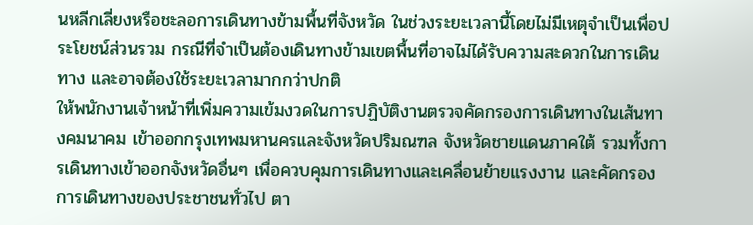นหลีกเลี่ยงหรือชะลอการเดินทางข้ามพื้นที่จังหวัด ในช่วงระยะเวลานี้โดยไม่มีเหตุจำเป็นเพื่อประโยชน์ส่วนรวม กรณีที่จำเป็นต้องเดินทางข้ามเขตพื้นที่อาจไม่ได้รับความสะดวกในการเดินทาง และอาจต้องใช้ระยะเวลามากกว่าปกติ
ให้พนักงานเจ้าหน้าที่เพิ่มความเข้มงวดในการปฏิบัติงานตรวจคัดกรองการเดินทางในเส้นทางคมนาคม เข้าออกกรุงเทพมหานครและจังหวัดปริมณฑล จังหวัดชายแดนภาคใต้ รวมทั้งการเดินทางเข้าออกจังหวัดอื่นๆ เพื่อควบคุมการเดินทางและเคลื่อนย้ายแรงงาน และคัดกรอง การเดินทางของประชาชนทั่วไป ตา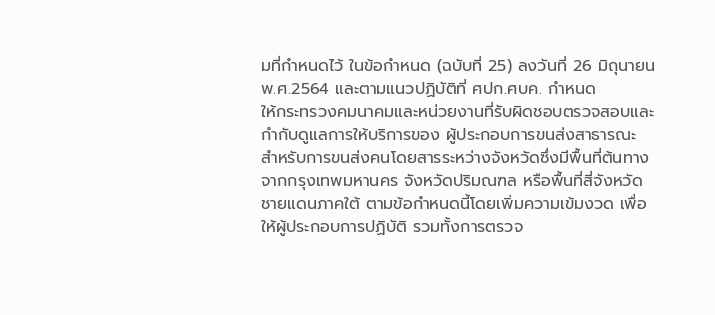มที่กำหนดไว้ ในข้อกำหนด (ฉบับที่ 25) ลงวันที่ 26 มิถุนายน พ.ศ.2564 และตามแนวปฏิบัติที่ ศปก.ศบค. กำหนด
ให้กระทรวงคมนาคมและหน่วยงานที่รับผิดชอบตรวจสอบและกำกับดูแลการให้บริการของ ผู้ประกอบการขนส่งสาธารณะ สำหรับการขนส่งคนโดยสารระหว่างจังหวัดซึ่งมีพื้นที่ต้นทางจากกรุงเทพมหานคร จังหวัดปริมณฑล หรือพื้นที่สี่จังหวัดชายแดนภาคใต้ ตามข้อกำหนดนี้โดยเพิ่มความเข้มงวด เพื่อให้ผู้ประกอบการปฏิบัติ รวมทั้งการตรวจ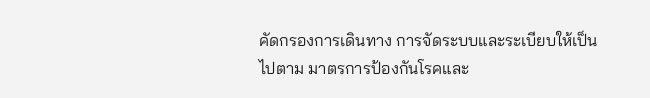คัดกรองการเดินทาง การจัดระบบและระเบียบให้เป็นไปตาม มาตรการป้องกันโรคและ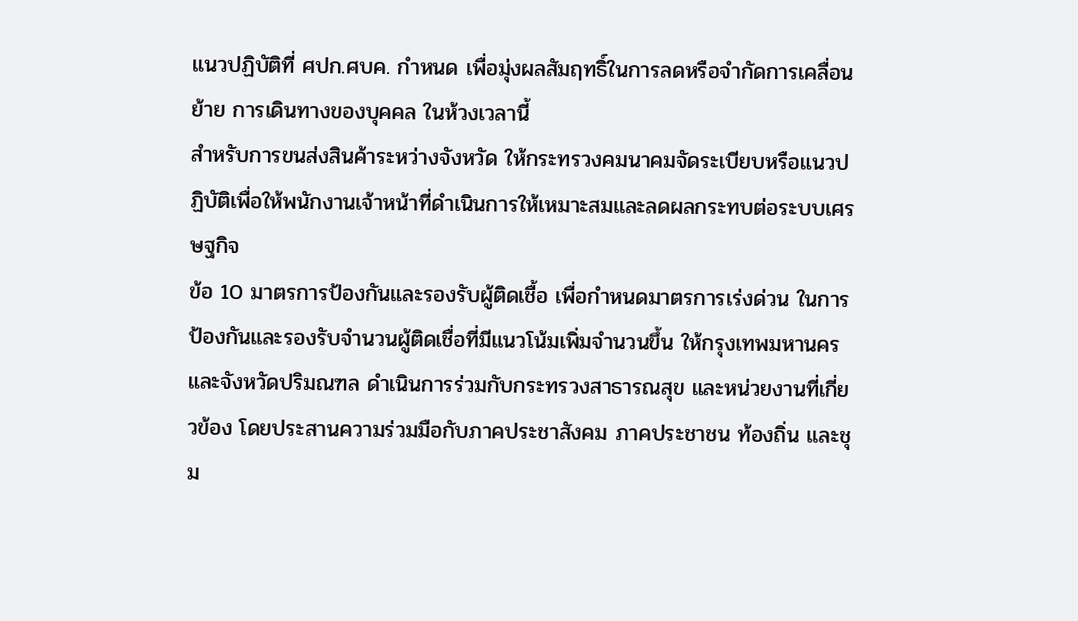แนวปฏิบัติที่ ศปก.ศบค. กำหนด เพื่อมุ่งผลสัมฤทธิ์ในการลดหรือจำกัดการเคลื่อนย้าย การเดินทางของบุคคล ในห้วงเวลานี้
สำหรับการขนส่งสินค้าระหว่างจังหวัด ให้กระทรวงคมนาคมจัดระเบียบหรือแนวปฏิบัติเพื่อให้พนักงานเจ้าหน้าที่ดำเนินการให้เหมาะสมและลดผลกระทบต่อระบบเศรษฐกิจ
ข้อ 10 มาตรการป้องกันและรองรับผู้ติดเชื้อ เพื่อกำหนดมาตรการเร่งด่วน ในการป้องกันและรองรับจำนวนผู้ติดเชื่อที่มีแนวโน้มเพิ่มจำนวนขึ้น ให้กรุงเทพมหานครและจังหวัดปริมณฑล ดำเนินการร่วมกับกระทรวงสาธารณสุข และหน่วยงานที่เกี่ยวข้อง โดยประสานความร่วมมือกับภาคประชาสังคม ภาคประชาชน ท้องถิ่น และชุม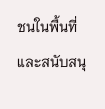ชนในพื้นที่ และสนับสนุ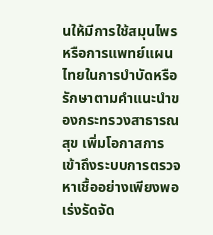นให้มีการใช้สมุนไพรหรือการแพทย์แผนไทยในการบำบัดหรือรักษาตามคำแนะนำของกระทรวงสาธารณสุข เพิ่มโอกาสการเข้าถึงระบบการตรวจหาเชื้ออย่างเพียงพอ เร่งรัดจัด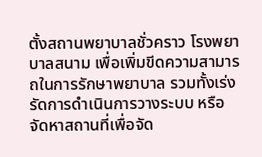ตั้งสถานพยาบาลชั่วคราว โรงพยาบาลสนาม เพื่อเพิ่มขีดความสามารถในการรักษาพยาบาล รวมทั้งเร่งรัดการดำเนินการวางระบบ หรือจัดหาสถานที่เพื่อจัด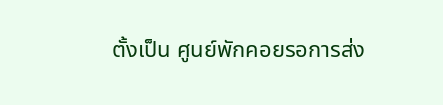ตั้งเป็น ศูนย์พักคอยรอการส่ง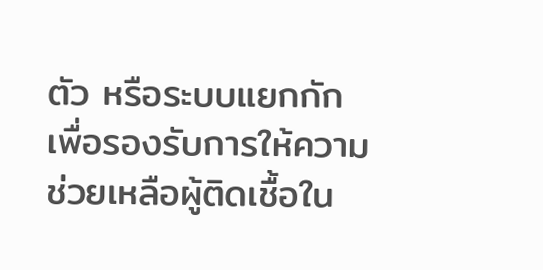ตัว หรือระบบแยกกักเพื่อรองรับการให้ความช่วยเหลือผู้ติดเชื้อใน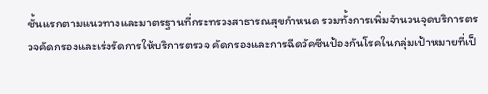ชั้นแรกตามแนวทางและมาตรฐานที่กระทรวงสาธารณสุขกำหนด รวมทั้งการเพิ่มจำนวนจุดบริการตรวจคัดกรองและเร่งรัดการให้บริการตรวจ คัดกรองและการฉีดวัคซีนป้องกันโรคในกลุ่มเป้าหมายที่เป็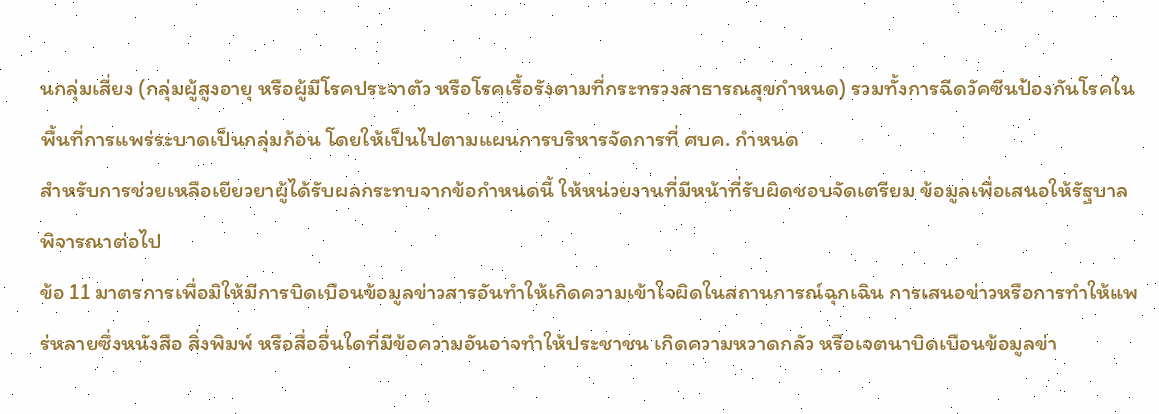นกลุ่มเสี่ยง (กลุ่มผู้สูงอายุ หรือผู้มีโรคประจาตัว หรือโรคเรื้อรังตามที่กระทรวงสาธารณสุขกำหนด) รวมทั้งการฉีดวัคซีนป้องกันโรคในพื้นที่การแพร่ระบาดเป็นกลุ่มก้อน โดยให้เป็นไปตามแผนการบริหารจัดการที่ ศบค. กำหนด
สำหรับการช่วยเหลือเยียวยาผู้ได้รับผลกระทบจากข้อกำหนดนี้ ให้หน่วยงานที่มีหน้าที่รับผิดชอบจัดเตรียม ข้อมูลเพื่อเสนอให้รัฐบาลพิจารณาต่อไป
ข้อ 11 มาตรการเพื่อมิให้มีการบิดเบือนข้อมูลข่าวสารอันทำให้เกิดความเข้าใจผิดในสถานการณ์ฉุกเฉิน การเสนอข่าวหรือการทำให้แพร่หลายซึ่งหนังสือ สิ่งพิมพ์ หรือสื่ออื่นใดที่มีข้อความอันอาจทำให้ประชาชน เกิดความหวาดกลัว หรือเจตนาบิดเบือนข้อมูลข่า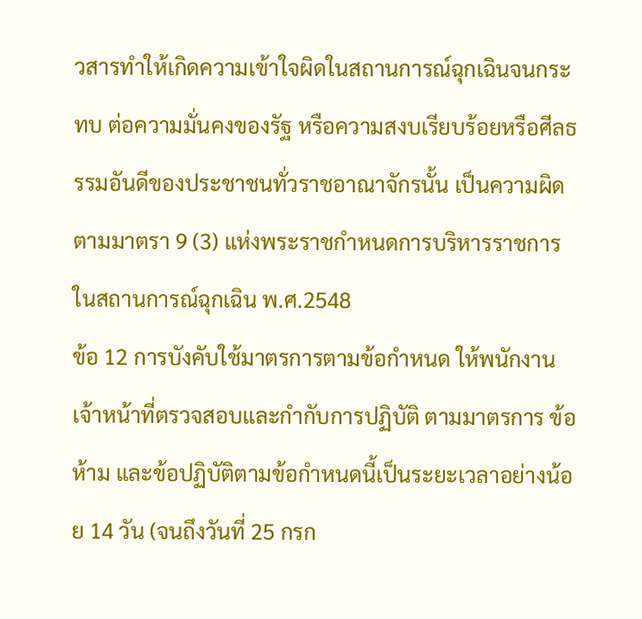วสารทำให้เกิดความเข้าใจผิดในสถานการณ์ฉุกเฉินจนกระทบ ต่อความมั่นคงของรัฐ หรือความสงบเรียบร้อยหรือศีลธรรมอันดีของประชาชนทั่วราชอาณาจักรนั้น เป็นความผิด ตามมาตรา 9 (3) แห่งพระราชกำหนดการบริหารราชการในสถานการณ์ฉุกเฉิน พ.ศ.2548
ข้อ 12 การบังคับใช้มาตรการตามข้อกำหนด ให้พนักงานเจ้าหน้าที่ตรวจสอบและกำกับการปฏิบัติ ตามมาตรการ ข้อห้าม และข้อปฏิบัติตามข้อกำหนดนี้เป็นระยะเวลาอย่างน้อย 14 วัน (จนถึงวันที่ 25 กรก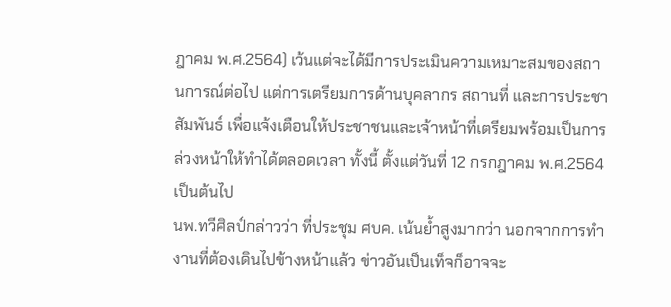ฎาคม พ.ศ.2564) เว้นแต่จะได้มีการประเมินความเหมาะสมของสถานการณ์ต่อไป แต่การเตรียมการด้านบุคลากร สถานที่ และการประชาสัมพันธ์ เพื่อแจ้งเตือนให้ประชาชนและเจ้าหน้าที่เตรียมพร้อมเป็นการล่วงหน้าให้ทำได้ตลอดเวลา ทั้งนี้ ตั้งแต่วันที่ 12 กรกฎาคม พ.ศ.2564 เป็นต้นไป
นพ.ทวีศิลป์กล่าวว่า ที่ประชุม ศบค. เน้นย้ำสูงมากว่า นอกจากการทำงานที่ต้องเดินไปข้างหน้าแล้ว ข่าวอันเป็นเท็จก็อาจจะ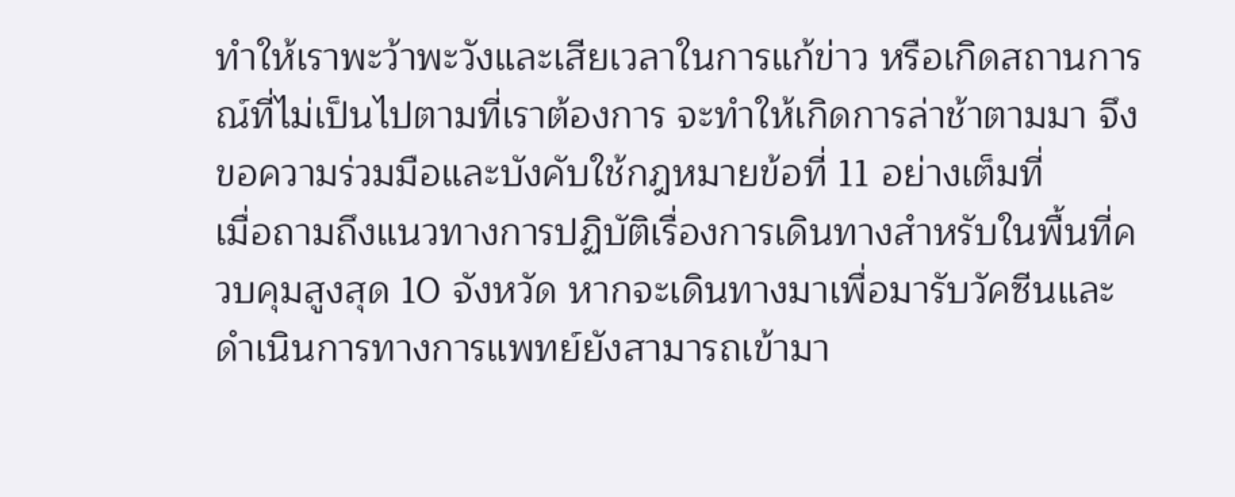ทำให้เราพะว้าพะวังและเสียเวลาในการแก้ข่าว หรือเกิดสถานการณ์ที่ไม่เป็นไปตามที่เราต้องการ จะทำให้เกิดการล่าช้าตามมา จึงขอความร่วมมือและบังคับใช้กฎหมายข้อที่ 11 อย่างเต็มที่
เมื่อถามถึงแนวทางการปฏิบัติเรื่องการเดินทางสำหรับในพื้นที่ควบคุมสูงสุด 10 จังหวัด หากจะเดินทางมาเพื่อมารับวัคซีนและดำเนินการทางการแพทย์ยังสามารถเข้ามา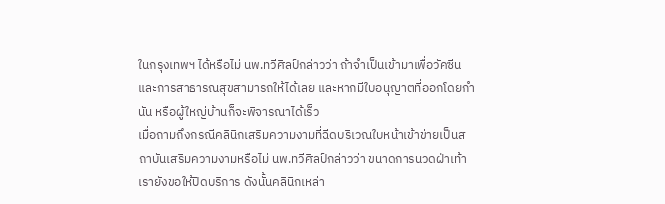ในกรุงเทพฯ ได้หรือไม่ นพ.ทวีศิลป์กล่าวว่า ถ้าจำเป็นเข้ามาเพื่อวัคซีนและการสาธารณสุขสามารถให้ได้เลย และหากมีใบอนุญาตที่ออกโดยกำนัน หรือผู้ใหญ่บ้านก็จะพิจารณาได้เร็ว
เมื่อถามถึงกรณีคลินิกเสริมความงามที่ฉีดบริเวณใบหน้าเข้าข่ายเป็นสถาบันเสริมความงามหรือไม่ นพ.ทวีศิลป์กล่าวว่า ขนาดการนวดฝ่าเท้าเรายังขอให้ปิดบริการ ดังนั้นคลินิกเหล่า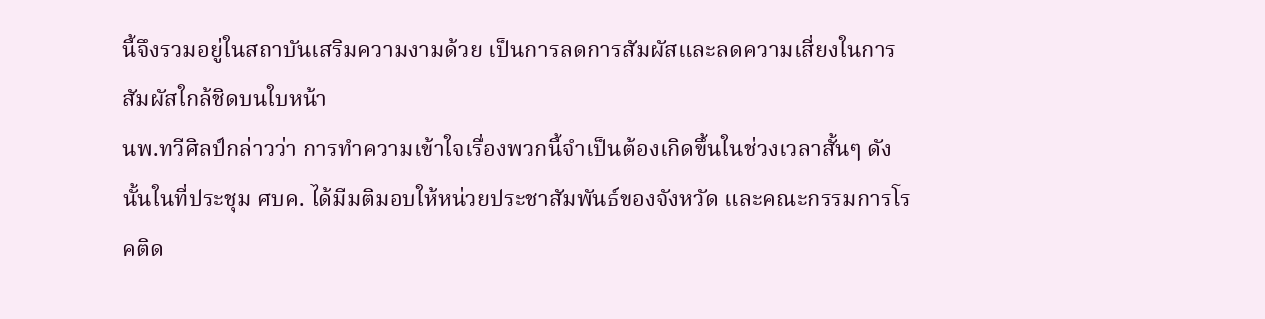นี้จึงรวมอยู่ในสถาบันเสริมความงามด้วย เป็นการลดการสัมผัสและลดความเสี่ยงในการสัมผัสใกล้ชิดบนใบหน้า
นพ.ทวีศิลป์กล่าวว่า การทำความเข้าใจเรื่องพวกนี้จำเป็นต้องเกิดขึ้นในช่วงเวลาสั้นๆ ดังนั้นในที่ประชุม ศบค. ได้มีมติมอบให้หน่วยประชาสัมพันธ์ของจังหวัด และคณะกรรมการโรคติด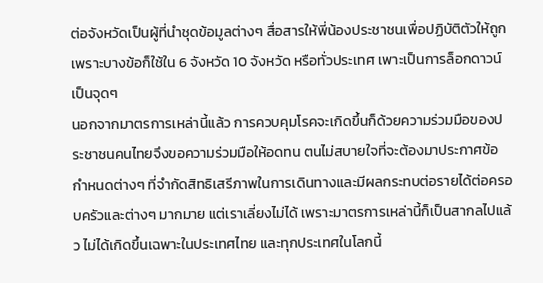ต่อจังหวัดเป็นผู้ที่นำชุดข้อมูลต่างๆ สื่อสารให้พี่น้องประชาชนเพื่อปฏิบัติตัวให้ถูก เพราะบางข้อก็ใช้ใน 6 จังหวัด 10 จังหวัด หรือทั่วประเทศ เพาะเป็นการล็อกดาวน์เป็นจุดๆ
นอกจากมาตรการเหล่านี้แล้ว การควบคุมโรคจะเกิดขึ้นก็ด้วยความร่วมมือของประชาชนคนไทยจึงขอความร่วมมือให้อดทน ตนไม่สบายใจที่จะต้องมาประกาศข้อกำหนดต่างๆ ที่จำกัดสิทธิเสรีภาพในการเดินทางและมีผลกระทบต่อรายได้ต่อครอบครัวและต่างๆ มากมาย แต่เราเลี่ยงไม่ได้ เพราะมาตรการเหล่านี้ก็เป็นสากลไปแล้ว ไม่ได้เกิดขึ้นเฉพาะในประเทศไทย และทุกประเทศในโลกนี้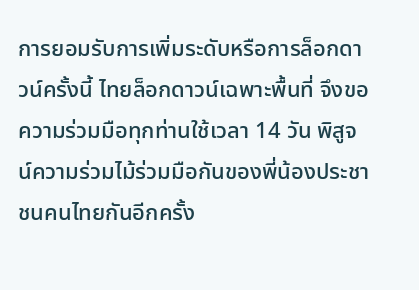การยอมรับการเพิ่มระดับหรือการล็อกดาวน์ครั้งนี้ ไทยล็อกดาวน์เฉพาะพื้นที่ จึงขอความร่วมมือทุกท่านใช้เวลา 14 วัน พิสูจน์ความร่วมไม้ร่วมมือกันของพี่น้องประชาชนคนไทยกันอีกครั้ง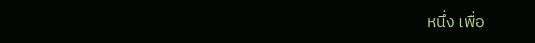หนึ่ง เพื่อ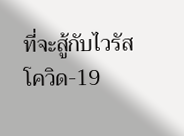ที่จะสู้กับไวรัสโควิด-19